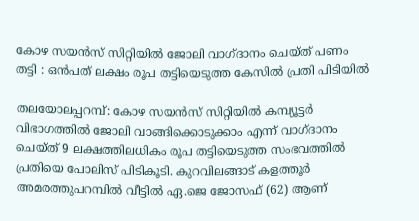കോഴ സയൻസ് സിറ്റിയിൽ ജോലി വാഗ്ദാനം ചെയ്ത് പണം തട്ടി : ഒൻപത് ലക്ഷം രൂപ തട്ടിയെടുത്ത കേസിൽ പ്രതി പിടിയിൽ

തലയോലപ്പറമ്പ്: കോഴ സയൻസ് സിറ്റിയിൽ കമ്പ്യൂട്ടർ വിഭാഗത്തിൽ ജോലി വാങ്ങിക്കൊടുക്കാം എന്ന് വാഗ്ദാനം ചെയ്ത് 9 ലക്ഷത്തിലധികം രൂപ തട്ടിയെടുത്ത സംഭവത്തിൽ പ്രതിയെ പോലിസ് പിടികൂടി. കുറവിലങ്ങാട് കളത്തൂർ അമരത്തുപറമ്പിൽ വീട്ടിൽ ഏ.ജെ ജോസഫ് (62) ആണ്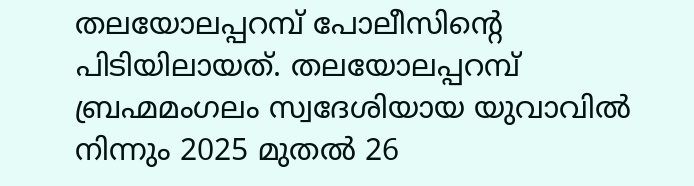തലയോലപ്പറമ്പ് പോലീസിൻ്റെ പിടിയിലായത്. തലയോലപ്പറമ്പ് ബ്രഹ്മമംഗലം സ്വദേശിയായ യുവാവിൽ നിന്നും 2025 മുതൽ 26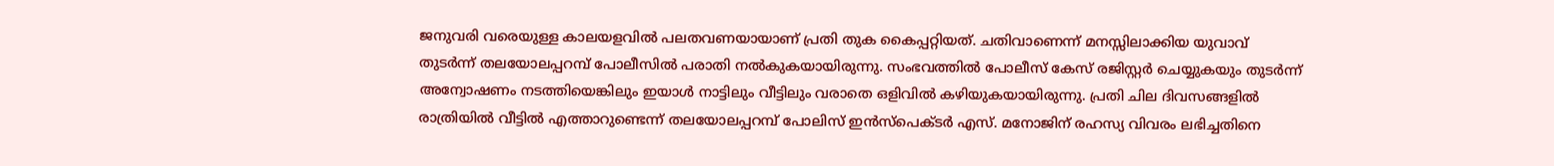ജനുവരി വരെയുള്ള കാലയളവിൽ പലതവണയായാണ് പ്രതി തുക കൈപ്പറ്റിയത്. ചതിവാണെന്ന് മനസ്സിലാക്കിയ യുവാവ് തുടർന്ന് തലയോലപ്പറമ്പ് പോലീസിൽ പരാതി നൽകുകയായിരുന്നു. സംഭവത്തിൽ പോലീസ് കേസ് രജിസ്റ്റർ ചെയ്യുകയും തുടർന്ന് അന്വോഷണം നടത്തിയെങ്കിലും ഇയാൾ നാട്ടിലും വീട്ടിലും വരാതെ ഒളിവിൽ കഴിയുകയായിരുന്നു. പ്രതി ചില ദിവസങ്ങളിൽ രാത്രിയിൽ വീട്ടിൽ എത്താറുണ്ടെന്ന് തലയോലപ്പറമ്പ് പോലിസ് ഇൻസ്പെക്ടർ എസ്. മനോജിന് രഹസ്യ വിവരം ലഭിച്ചതിനെ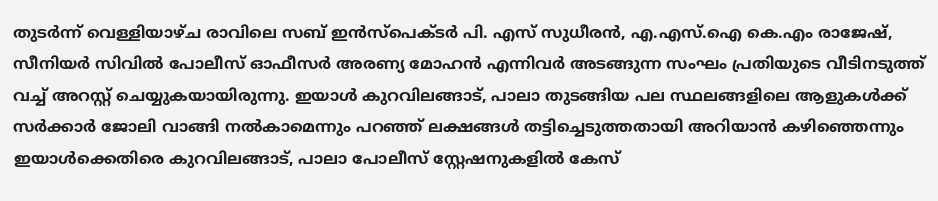തുടർന്ന് വെള്ളിയാഴ്ച രാവിലെ സബ് ഇൻസ്പെക്ടർ പി. എസ് സുധീരൻ, എ.എസ്.ഐ കെ.എം രാജേഷ്, സീനിയർ സിവിൽ പോലീസ് ഓഫീസർ അരണ്യ മോഹൻ എന്നിവർ അടങ്ങുന്ന സംഘം പ്രതിയുടെ വീടിനടുത്ത് വച്ച് അറസ്റ്റ് ചെയ്യുകയായിരുന്നു. ഇയാൾ കുറവിലങ്ങാട്, പാലാ തുടങ്ങിയ പല സ്ഥലങ്ങളിലെ ആളുകൾക്ക് സർക്കാർ ജോലി വാങ്ങി നൽകാമെന്നും പറഞ്ഞ് ലക്ഷങ്ങൾ തട്ടിച്ചെടുത്തതായി അറിയാൻ കഴിഞ്ഞെന്നും ഇയാൾക്കെതിരെ കുറവിലങ്ങാട്, പാലാ പോലീസ് സ്റ്റേഷനുകളിൽ കേസ്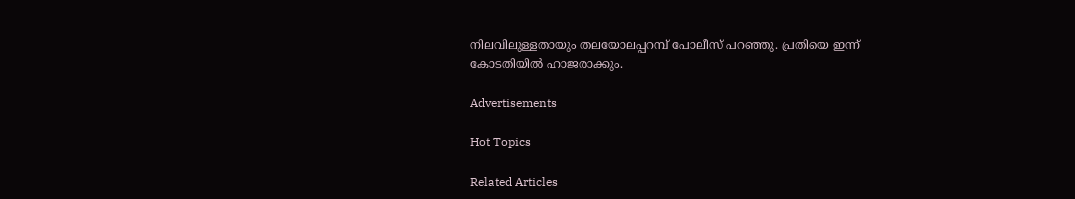നിലവിലുള്ളതായും തലയോലപ്പറമ്പ് പോലീസ് പറഞ്ഞു. പ്രതിയെ ഇന്ന് കോടതിയിൽ ഹാജരാക്കും.

Advertisements

Hot Topics

Related Articles